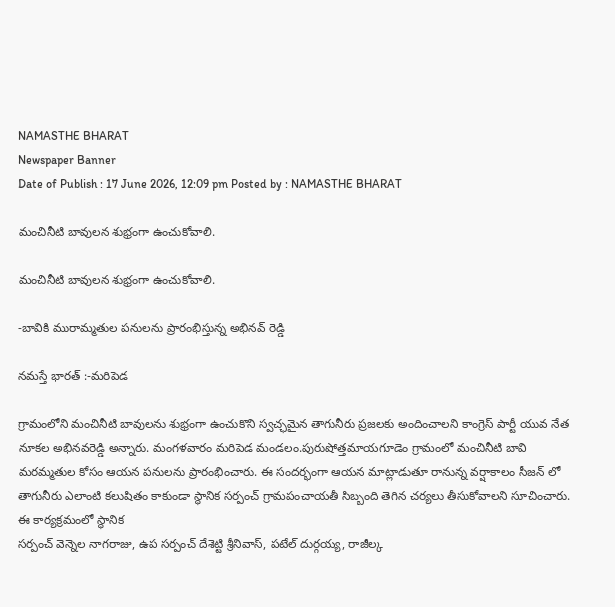NAMASTHE BHARAT
Newspaper Banner
Date of Publish : 17 June 2026, 12:09 pm Posted by : NAMASTHE BHARAT

మంచినీటి బావులన శుభ్రంగా ఉంచుకోవాలి.

మంచినీటి బావులన శుభ్రంగా ఉంచుకోవాలి.

-బావికి మురామ్మతుల పనులను ప్రారంభిస్తున్న అభినవ్ రెడ్డి

నమస్తే భారత్ :-మరిపెడ

గ్రామంలోని మంచినీటి బావులను శుభ్రంగా ఉంచుకొని స్వచ్ఛమైన తాగునీరు ప్రజలకు అందించాలని కాంగ్రెస్ పార్టీ యువ నేత నూకల అభినవరెడ్డి అన్నారు. మంగళవారం మరిపెడ మండలం.పురుషోత్తమాయగూడెం గ్రామంలో మంచినీటి బావి మరమ్మతుల కోసం ఆయన పనులను ప్రారంభించారు. ఈ సందర్భంగా ఆయన మాట్లాడుతూ రానున్న వర్షాకాలం సీజన్ లో తాగునీరు ఎలాంటి కలుషితం కాకుండా స్థానిక సర్పంచ్ గ్రామపంచాయతీ సిబ్బంది తెగిన చర్యలు తీసుకోవాలని సూచించారు. ఈ కార్యక్రమంలో స్థానిక
సర్పంచ్ వెన్నెల నాగరాజు, ఉప సర్పంచ్ దేశెట్టి శ్రీనివాస్, పటేల్ దుర్గయ్య, రాజీల్క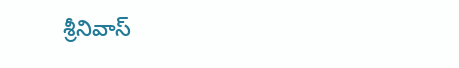శ్రీనివాస్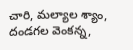చారి, మల్యాల శ్యాం, దండగల వెంకన్న,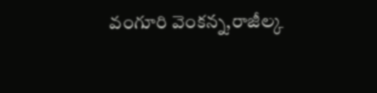వంగూరి వెంకన్న,రాజీల్క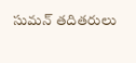సుమన్ తదితరులు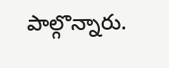పాల్గొన్నారు.